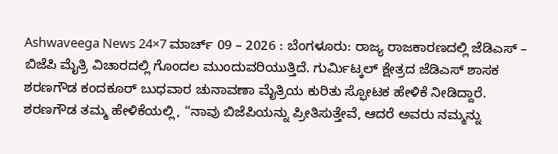Ashwaveega News 24×7 ಮಾರ್ಚ್ 09 – 2026 : ಬೆಂಗಳೂರು: ರಾಜ್ಯ ರಾಜಕಾರಣದಲ್ಲಿ ಜೆಡಿಎಸ್ – ಬಿಜೆಪಿ ಮೈತ್ರಿ ವಿಚಾರದಲ್ಲಿ ಗೊಂದಲ ಮುಂದುವರಿಯುತ್ತಿದೆ. ಗುರ್ಮಿಟ್ಕಲ್ ಕ್ಷೇತ್ರದ ಜೆಡಿಎಸ್ ಶಾಸಕ ಶರಣಗೌಡ ಕಂದಕೂರ್ ಬುಧವಾರ ಚುನಾವಣಾ ಮೈತ್ರಿಯ ಕುರಿತು ಸ್ಫೋಟಕ ಹೇಳಿಕೆ ನೀಡಿದ್ದಾರೆ.
ಶರಣಗೌಡ ತಮ್ಮ ಹೇಳಿಕೆಯಲ್ಲಿ, “ನಾವು ಬಿಜೆಪಿಯನ್ನು ಪ್ರೀತಿಸುತ್ತೇವೆ, ಆದರೆ ಅವರು ನಮ್ಮನ್ನು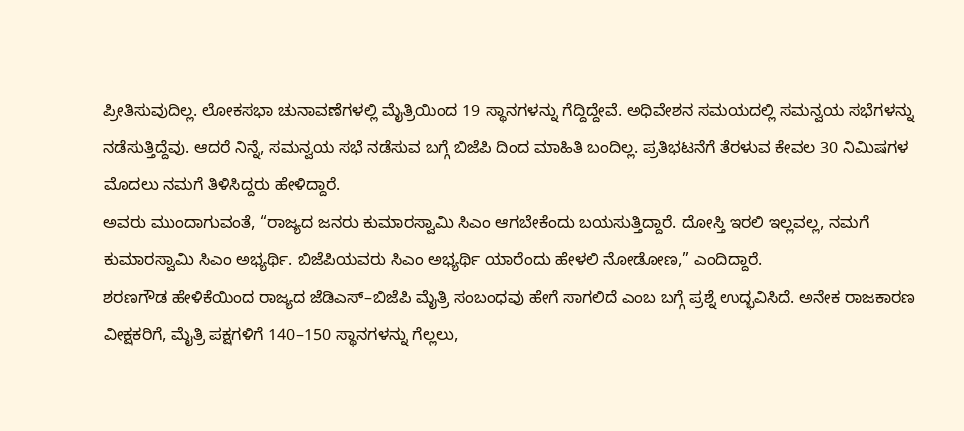ಪ್ರೀತಿಸುವುದಿಲ್ಲ. ಲೋಕಸಭಾ ಚುನಾವಣೆಗಳಲ್ಲಿ ಮೈತ್ರಿಯಿಂದ 19 ಸ್ಥಾನಗಳನ್ನು ಗೆದ್ದಿದ್ದೇವೆ. ಅಧಿವೇಶನ ಸಮಯದಲ್ಲಿ ಸಮನ್ವಯ ಸಭೆಗಳನ್ನು ನಡೆಸುತ್ತಿದ್ದೆವು. ಆದರೆ ನಿನ್ನೆ, ಸಮನ್ವಯ ಸಭೆ ನಡೆಸುವ ಬಗ್ಗೆ ಬಿಜೆಪಿ ದಿಂದ ಮಾಹಿತಿ ಬಂದಿಲ್ಲ. ಪ್ರತಿಭಟನೆಗೆ ತೆರಳುವ ಕೇವಲ 30 ನಿಮಿಷಗಳ ಮೊದಲು ನಮಗೆ ತಿಳಿಸಿದ್ದರು ಹೇಳಿದ್ದಾರೆ.
ಅವರು ಮುಂದಾಗುವಂತೆ, “ರಾಜ್ಯದ ಜನರು ಕುಮಾರಸ್ವಾಮಿ ಸಿಎಂ ಆಗಬೇಕೆಂದು ಬಯಸುತ್ತಿದ್ದಾರೆ. ದೋಸ್ತಿ ಇರಲಿ ಇಲ್ಲವಲ್ಲ, ನಮಗೆ ಕುಮಾರಸ್ವಾಮಿ ಸಿಎಂ ಅಭ್ಯರ್ಥಿ. ಬಿಜೆಪಿಯವರು ಸಿಎಂ ಅಭ್ಯರ್ಥಿ ಯಾರೆಂದು ಹೇಳಲಿ ನೋಡೋಣ,” ಎಂದಿದ್ದಾರೆ.
ಶರಣಗೌಡ ಹೇಳಿಕೆಯಿಂದ ರಾಜ್ಯದ ಜೆಡಿಎಸ್–ಬಿಜೆಪಿ ಮೈತ್ರಿ ಸಂಬಂಧವು ಹೇಗೆ ಸಾಗಲಿದೆ ಎಂಬ ಬಗ್ಗೆ ಪ್ರಶ್ನೆ ಉದ್ಭವಿಸಿದೆ. ಅನೇಕ ರಾಜಕಾರಣ ವೀಕ್ಷಕರಿಗೆ, ಮೈತ್ರಿ ಪಕ್ಷಗಳಿಗೆ 140–150 ಸ್ಥಾನಗಳನ್ನು ಗೆಲ್ಲಲು,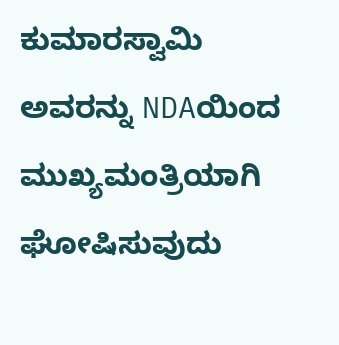ಕುಮಾರಸ್ವಾಮಿ ಅವರನ್ನು NDAಯಿಂದ ಮುಖ್ಯಮಂತ್ರಿಯಾಗಿ ಘೋಷಿಸುವುದು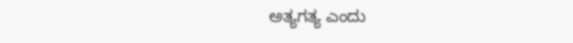ಅತ್ಯಗತ್ಯ ಎಂದು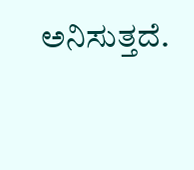ಅನಿಸುತ್ತದೆ.